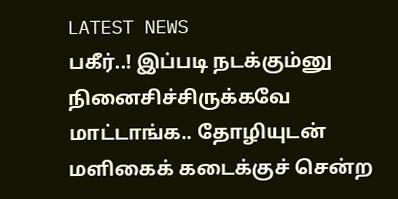LATEST NEWS
பகீர்..! இப்படி நடக்கும்னு நினைசிச்சிருக்கவே மாட்டாங்க.. தோழியுடன் மளிகைக் கடைக்குச் சென்ற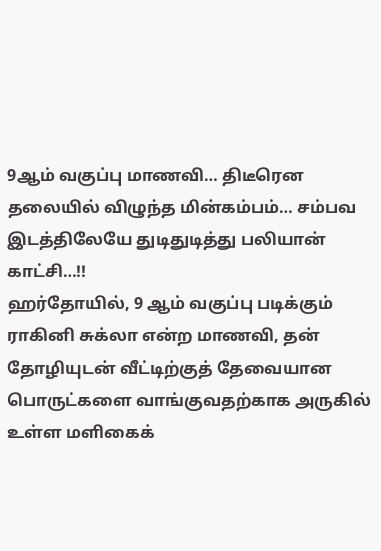9ஆம் வகுப்பு மாணவி… திடீரென தலையில் விழுந்த மின்கம்பம்… சம்பவ இடத்திலேயே துடிதுடித்து பலியான் காட்சி…!!
ஹர்தோயில், 9 ஆம் வகுப்பு படிக்கும் ராகினி சுக்லா என்ற மாணவி, தன் தோழியுடன் வீட்டிற்குத் தேவையான பொருட்களை வாங்குவதற்காக அருகில் உள்ள மளிகைக்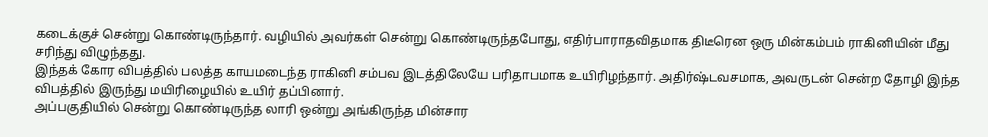கடைக்குச் சென்று கொண்டிருந்தார். வழியில் அவர்கள் சென்று கொண்டிருந்தபோது, எதிர்பாராதவிதமாக திடீரென ஒரு மின்கம்பம் ராகினியின் மீது சரிந்து விழுந்தது.
இந்தக் கோர விபத்தில் பலத்த காயமடைந்த ராகினி சம்பவ இடத்திலேயே பரிதாபமாக உயிரிழந்தார். அதிர்ஷ்டவசமாக, அவருடன் சென்ற தோழி இந்த விபத்தில் இருந்து மயிரிழையில் உயிர் தப்பினார்.
அப்பகுதியில் சென்று கொண்டிருந்த லாரி ஒன்று அங்கிருந்த மின்சார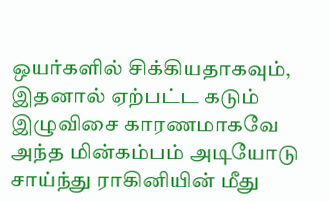ஒயர்களில் சிக்கியதாகவும், இதனால் ஏற்பட்ட கடும் இழுவிசை காரணமாகவே அந்த மின்கம்பம் அடியோடு சாய்ந்து ராகினியின் மீது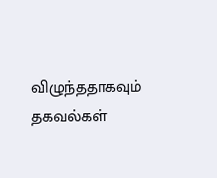விழுந்ததாகவும் தகவல்கள்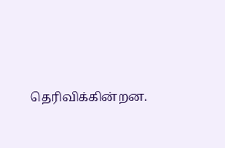தெரிவிக்கின்றன.